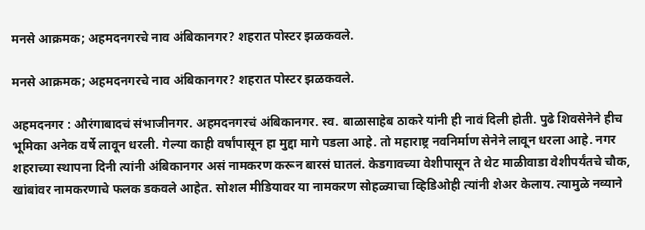मनसे आक्रमक; अहमदनगरचे नाव अंबिकानगर? शहरात पोस्टर झळकवले.

मनसे आक्रमक; अहमदनगरचे नाव अंबिकानगर? शहरात पोस्टर झळकवले.

अहमदनगर : औरंगाबादचं संभाजीनगर. अहमदनगरचं अंबिकानगर. स्व. बाळासाहेब ठाकरे यांनी ही नावं दिली होती. पुढे शिवसेनेने हीच भूमिका अनेक वर्षे लावून धरली. गेल्या काही वर्षांपासून हा मुद्दा मागे पडला आहे. तो महाराष्ट्र नवनिर्माण सेनेने लावून धरला आहे. नगर शहराच्या स्थापना दिनी त्यांनी अंबिकानगर असं नामकरण करून बारसं घातलं. केडगावच्या वेशीपासून ते थेट माळीवाडा वेशीपर्यंतचे चौक, खांबांवर नामकरणाचे फलक डकवले आहेत. सोशल मीडियावर या नामकरण सोहळ्याचा व्हिडिओही त्यांनी शेअर केलाय. त्यामुळे नव्याने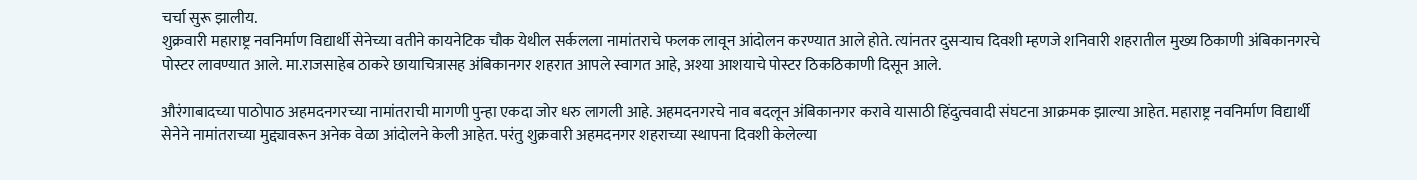चर्चा सुरू झालीय.
शुक्रवारी महाराष्ट्र नवनिर्माण विद्यार्थी सेनेच्या वतीने कायनेटिक चौक येथील सर्कलला नामांतराचे फलक लावून आंदोलन करण्यात आले होते. त्यांनतर दुसऱ्याच दिवशी म्हणजे शनिवारी शहरातील मुख्य ठिकाणी अंबिकानगरचे पोस्टर लावण्यात आले. मा.राजसाहेब ठाकरे छायाचित्रासह अंबिकानगर शहरात आपले स्वागत आहे, अश्या आशयाचे पोस्टर ठिकठिकाणी दिसून आले.

औरंगाबादच्या पाठोपाठ अहमदनगरच्या नामांतराची मागणी पुन्हा एकदा जोर धरु लागली आहे. अहमदनगरचे नाव बदलून अंबिकानगर करावे यासाठी हिंदुत्ववादी संघटना आक्रमक झाल्या आहेत. महाराष्ट्र नवनिर्माण विद्यार्थी सेनेने नामांतराच्या मुद्द्यावरून अनेक वेळा आंदोलने केली आहेत. परंतु शुक्रवारी अहमदनगर शहराच्या स्थापना दिवशी केलेल्या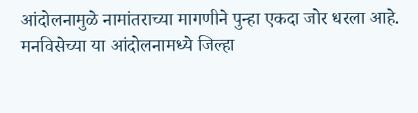आंदोलनामुळे नामांतराच्या मागणीने पुन्हा एकदा जोर धरला आहे. मनविसेच्या या आंदोलनामध्ये जिल्हा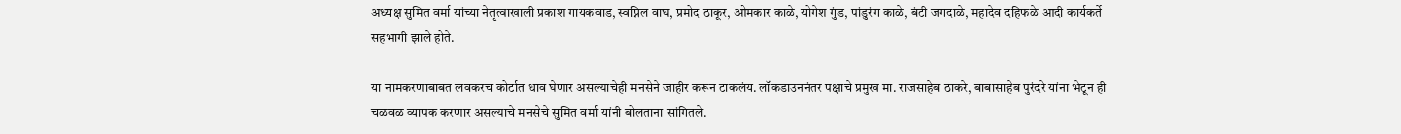अध्यक्ष सुमित वर्मा यांच्या नेतृत्वाखाली प्रकाश गायकवाड, स्वप्निल वाघ, प्रमोद ठाकूर, ओमकार काळे, योगेश गुंड, पांडुरंग काळे, बंटी जगदाळे, महादेव दहिफळे आदी कार्यकर्ते सहभागी झाले होते.

या नामकरणाबाबत लवकरच कोर्टात धाव घेणार असल्याचेही मनसेने जाहीर करून टाकलंय. लॉकडाउननंतर पक्षाचे प्रमुख मा. राजसाहेब ठाकरे, बाबासाहेब पुरंदरे यांना भेटून ही चळवळ व्यापक करणार असल्याचे मनसेचे सुमित वर्मा यांनी बोलताना सांगितले.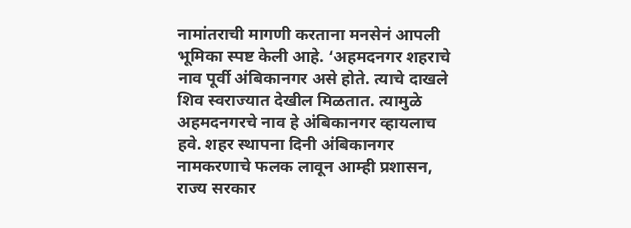नामांतराची मागणी करताना मनसेनं आपली भूमिका स्पष्ट केली आहे. ‘अहमदनगर शहराचे नाव पूर्वी अंबिकानगर असे होते. त्याचे दाखले शिव स्वराज्यात देखील मिळतात. त्यामुळे अहमदनगरचे नाव हे अंबिकानगर व्हायलाच हवे. शहर स्थापना दिनी अंबिकानगर नामकरणाचे फलक लावून आम्ही प्रशासन, राज्य सरकार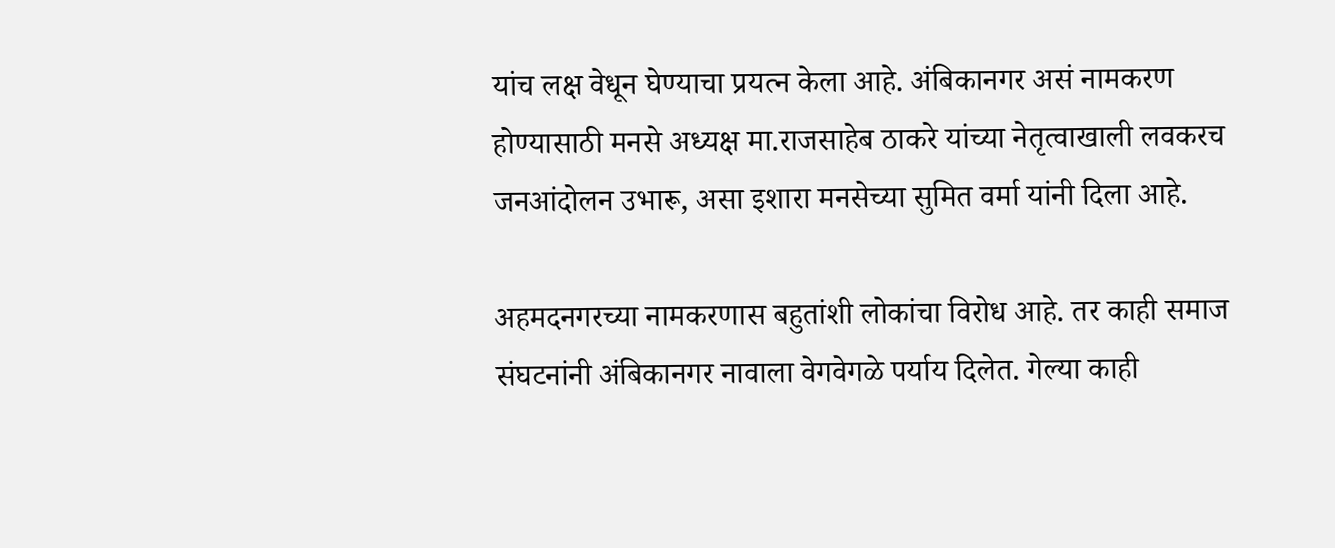यांच लक्ष वेधून घेण्याचा प्रयत्न केला आहे. अंबिकानगर असं नामकरण होण्यासाठी मनसे अध्यक्ष मा.राजसाहेब ठाकरे यांच्या नेतृत्वाखाली लवकरच जनआंदोलन उभारू, असा इशारा मनसेच्या सुमित वर्मा यांनी दिला आहे.

अहमदनगरच्या नामकरणास बहुतांशी लोकांचा विरोध आहे. तर काही समाज संघटनांनी अंबिकानगर नावाला वेगवेगळे पर्याय दिलेत. गेल्या काही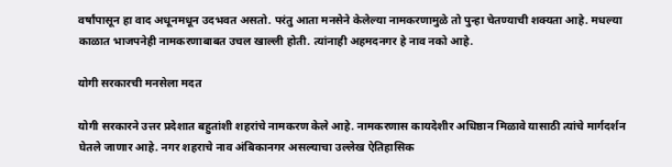वर्षांपासून हा वाद अधूनमधून उदभवत असतो. परंतु आता मनसेने केलेल्या नामकरणामुळे तो पुन्हा चेतण्याची शक्यता आहे. मधल्या काळात भाजपनेही नामकरणाबाबत उचल खाल्ली होती. त्यांनाही अहमदनगर हे नाव नको आहे.

योगी सरकारची मनसेला मदत

योगी सरकारने उत्तर प्रदेशात बहुतांशी शहरांचे नामकरण केले आहे. नामकरणास कायदेशीर अधिष्ठान मिळावे यासाठी त्यांचे मार्गदर्शन घेतले जाणार आहे. नगर शहराचे नाव अंबिकानगर असल्याचा उल्लेख ऐतिहासिक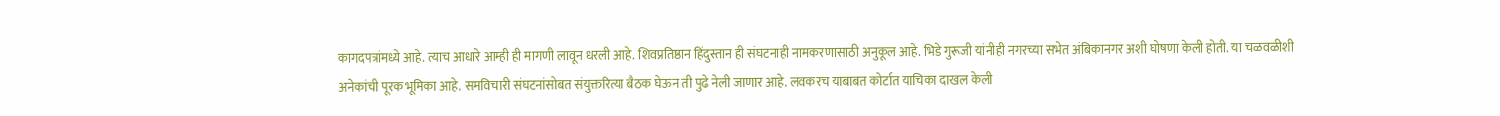कागदपत्रांमध्ये आहे. त्याच आधारे आम्ही ही मागणी लावून धरली आहे. शिवप्रतिष्ठान हिंदुस्तान ही संघटनाही नामकरणासाठी अनुकूल आहे. भिडे गुरूजी यांनीही नगरच्या सभेत अंबिकानगर अशी घोषणा केली होती. या चळवळीशी अनेकांची पूरक भूमिका आहे. समविचारी संघटनांसोबत संयुक्तरित्या बैठक घेऊन ती पुढे नेली जाणार आहे. लवकरच याबाबत कोर्टात याचिका दाखल केली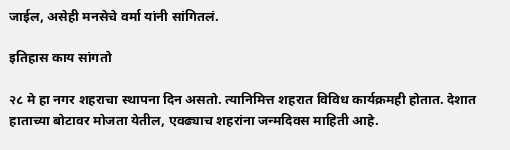जाईल, असेही मनसेचे वर्मा यांनी सांगितलं.

इतिहास काय सांगतो

२८ मे हा नगर शहराचा स्थापना दिन असतो. त्यानिमित्त शहरात विविध कार्यक्रमही होतात. देशात हाताच्या बोटावर मोजता येतील, एवढ्याच शहरांना जन्मदिवस माहिती आहे.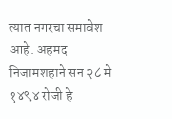त्यात नगरचा समावेश आहे. अहमद निजामशहाने सन २८ मे १४९४ रोजी हे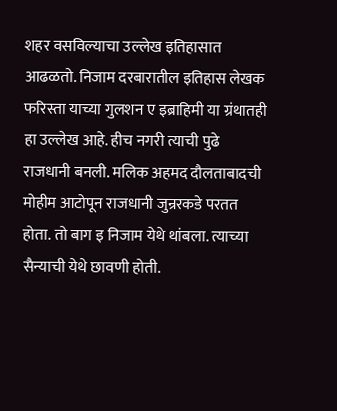शहर वसविल्याचा उल्लेख इतिहासात आढळतो. निजाम दरबारातील इतिहास लेखक फरिस्ता याच्या गुलशन ए इब्राहिमी या ग्रंथातही हा उल्लेख आहे. हीच नगरी त्याची पुढे राजधानी बनली. मलिक अहमद दौलताबादची मोहीम आटोपून राजधानी जुन्ररकडे परतत होता. तो बाग इ निजाम येथे थांबला. त्याच्या सैन्याची येथे छावणी होती.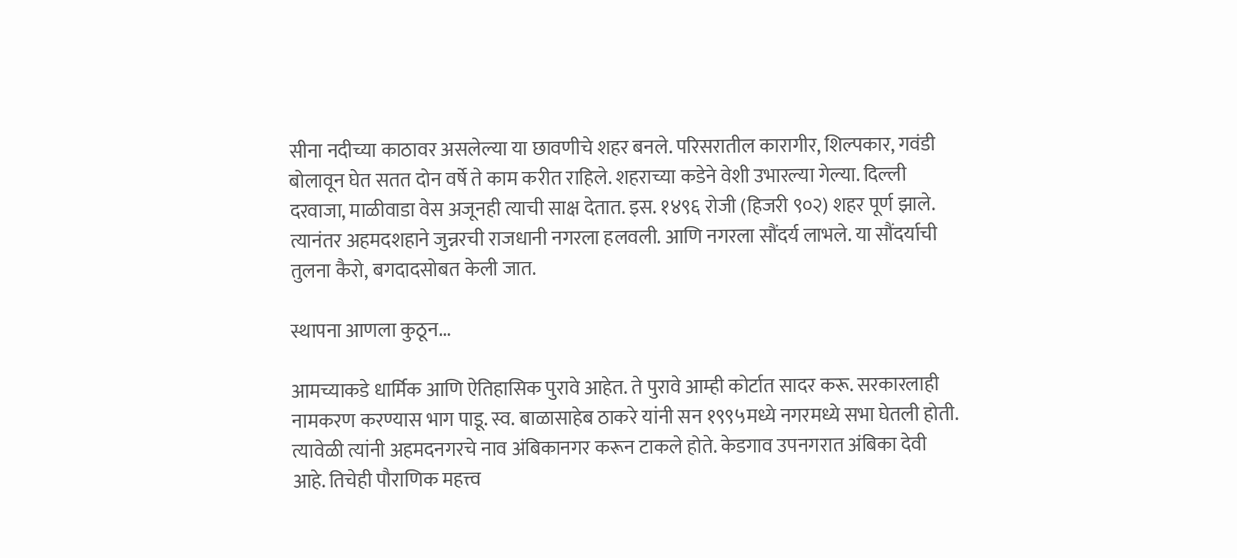सीना नदीच्या काठावर असलेल्या या छावणीचे शहर बनले. परिसरातील कारागीर, शिल्पकार, गवंडी बोलावून घेत सतत दोन वर्षे ते काम करीत राहिले. शहराच्या कडेने वेशी उभारल्या गेल्या. दिल्ली दरवाजा, माळीवाडा वेस अजूनही त्याची साक्ष देतात. इस. १४९६ रोजी (हिजरी ९०२) शहर पूर्ण झाले. त्यानंतर अहमदशहाने जुन्नरची राजधानी नगरला हलवली. आणि नगरला सौंदर्य लाभले. या सौंदर्याची तुलना कैरो, बगदादसोबत केली जात.

स्थापना आणला कुठून...

आमच्याकडे धार्मिक आणि ऐतिहासिक पुरावे आहेत. ते पुरावे आम्ही कोर्टात सादर करू. सरकारलाही नामकरण करण्यास भाग पाडू. स्व. बाळासाहेब ठाकरे यांनी सन १९९५मध्ये नगरमध्ये सभा घेतली होती. त्यावेळी त्यांनी अहमदनगरचे नाव अंबिकानगर करून टाकले होते. केडगाव उपनगरात अंबिका देवी आहे. तिचेही पौराणिक महत्त्व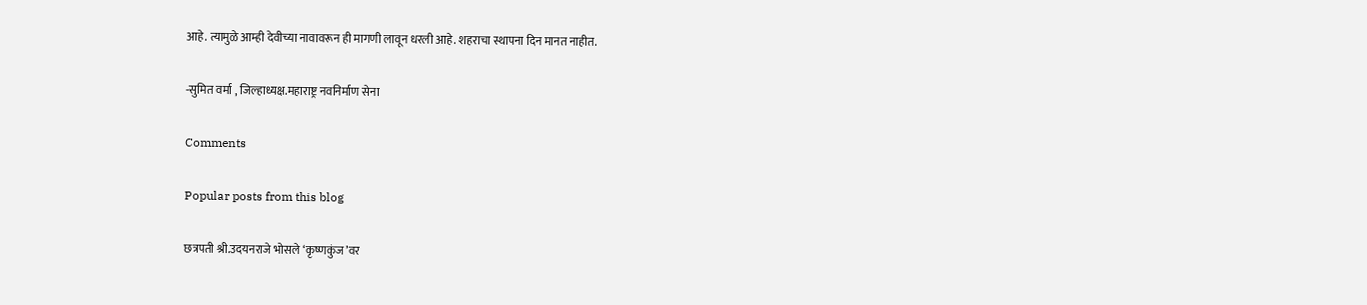आहे. त्यामुळे आम्ही देवीच्या नावावरून ही मागणी लावून धरली आहे. शहराचा स्थापना दिन मानत नाहीत.

-सुमित वर्मा , जिल्हाध्यक्ष.महाराष्ट्र नवनिर्माण सेना

Comments

Popular posts from this blog

छत्रपती श्री.उदयनराजे भोसले ‘कृष्णकुंज’वर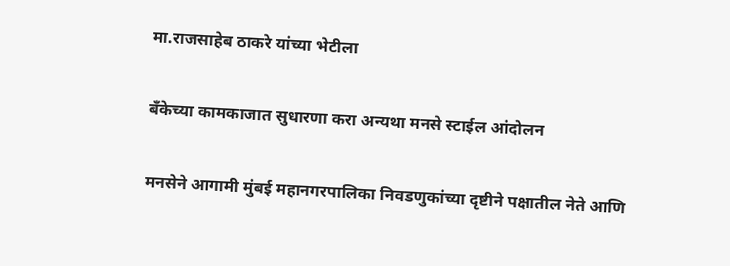मा.राजसाहेब ठाकरे यांच्या भेटीला

बँकेच्या कामकाजात सुधारणा करा अन्यथा मनसे स्टाईल आंदोलन

मनसेने आगामी मुंबई महानगरपालिका निवडणुकांच्या दृष्टीने पक्षातील नेते आणि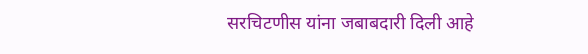सरचिटणीस यांना जबाबदारी दिली आहे